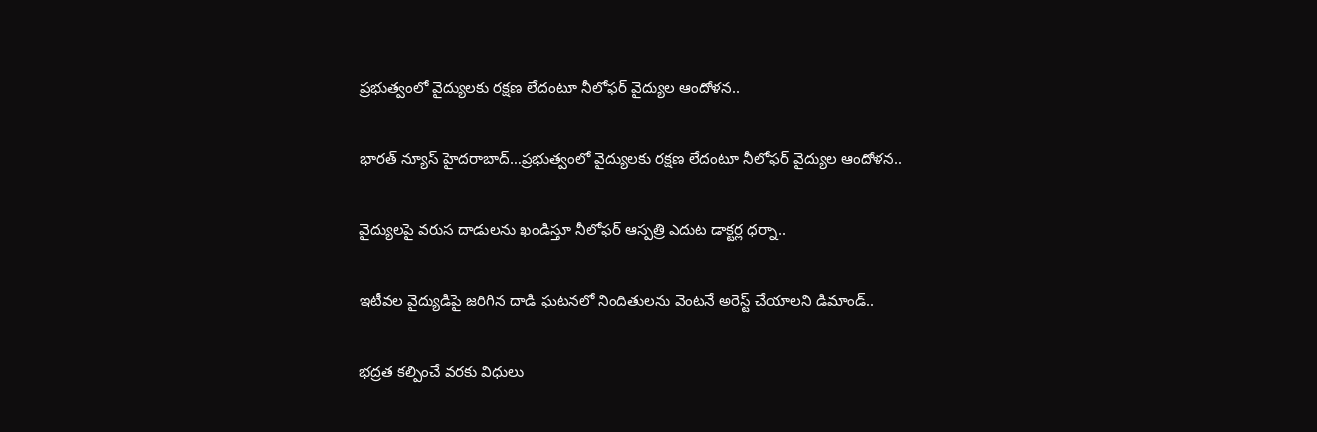ప్రభుత్వంలో వైద్యులకు రక్షణ లేదంటూ నీలోఫర్ వైద్యుల ఆందోళన..

భారత్ న్యూస్ హైదరాబాద్…ప్రభుత్వంలో వైద్యులకు రక్షణ లేదంటూ నీలోఫర్ వైద్యుల ఆందోళన..

వైద్యులపై వరుస దాడులను ఖండిస్తూ నీలోఫర్ ఆస్పత్రి ఎదుట డాక్టర్ల ధర్నా..

ఇటీవల వైద్యుడిపై జరిగిన దాడి ఘటనలో నిందితులను వెంటనే అరెస్ట్ చేయాలని డిమాండ్..

భద్రత కల్పించే వరకు విధులు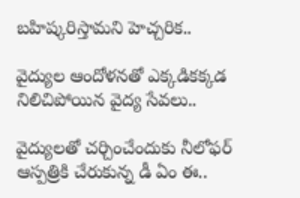బహిష్కరిస్తామని హెచ్చరిక..

వైద్యుల ఆందోళనతో ఎక్కడికక్కడ నిలిచిపోయిన వైద్య సేవలు..

వైద్యులతో చర్చించేందుకు నీలోఫర్ ఆస్పత్రికి చేరుకున్న డీ ఏం ఈ..